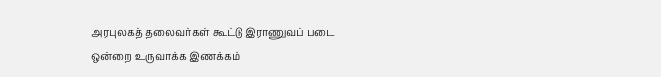அரபுலகத் தலைவர்கள் கூட்டு இராணுவப் படை ஒன்றை உருவாக்க இணக்கம்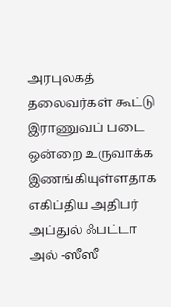அரபுலகத் தலைவர்கள் கூட்டு இராணுவப் படை ஒன்றை உருவாக்க இணங்கியுள்ளதாக எகிப்திய அதிபர் அப்துல் ஃபட்டா அல் -ஸீஸீ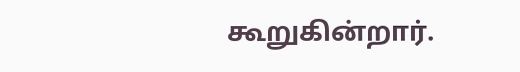கூறுகின்றார்.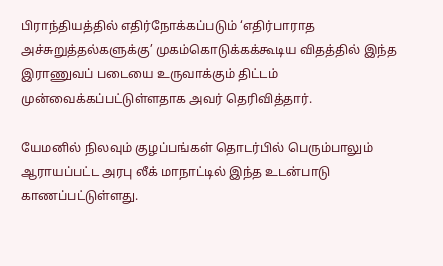பிராந்தியத்தில் எதிர்நோக்கப்படும் ‘எதிர்பாராத அச்சுறுத்தல்களுக்கு’ முகம்கொடுக்கக்கூடிய விதத்தில் இந்த இராணுவப் படையை உருவாக்கும் திட்டம் முன்வைக்கப்பட்டுள்ளதாக அவர் தெரிவித்தார்.

யேமனில் நிலவும் குழப்பங்கள் தொடர்பில் பெரும்பாலும் ஆராயப்பட்ட அரபு லீக் மாநாட்டில் இந்த உடன்பாடு காணப்பட்டுள்ளது.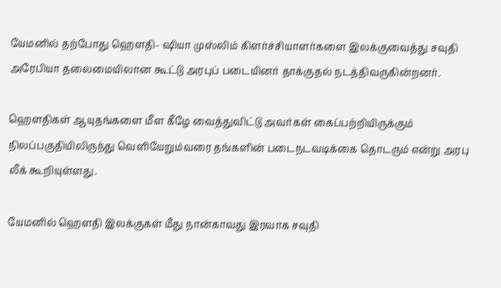யேமனில் தற்போது ஹெளதி- ஷியா முஸ்லிம் கிளர்ச்சியாளர்களை இலக்குவைத்து சவுதி அரேபியா தலைமையிலான கூட்டு அரபுப் படையினர் தாக்குதல் நடத்திவருகின்றனர்.

ஹௌதிகள் ஆயுதங்களை மீள கீழே வைத்துவிட்டு அவர்கள் கைப்பற்றியிருக்கும் நிலப்பகுதியிலிருந்து வெளியேறும்வரை தங்களின் படைநடவடிக்கை தொடரும் என்று அரபு லீக் கூறியுள்ளது.

யேமனில் ஹௌதி இலக்குகள் மீது நான்காவது இரவாக சவுதி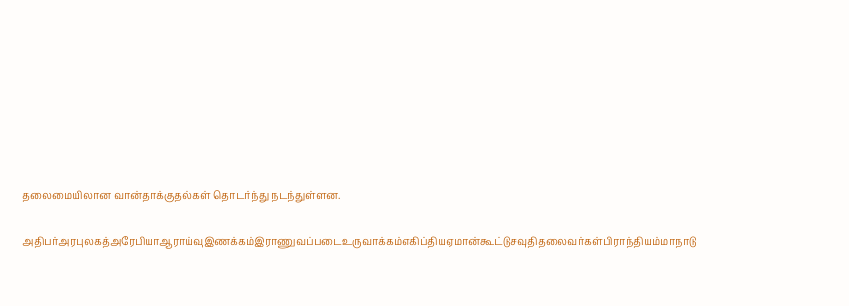தலைமையிலான வான்தாக்குதல்கள் தொடர்ந்து நடந்துள்ளன.

அதிபர்அரபுலகத்அரேபியாஆராய்வுஇணக்கம்இராணுவப்படைஉருவாக்கம்எகிப்தியஏமான்கூட்டுசவுதிதலைவர்கள்பிராந்தியம்மாநாடு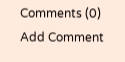Comments (0)
Add Comment